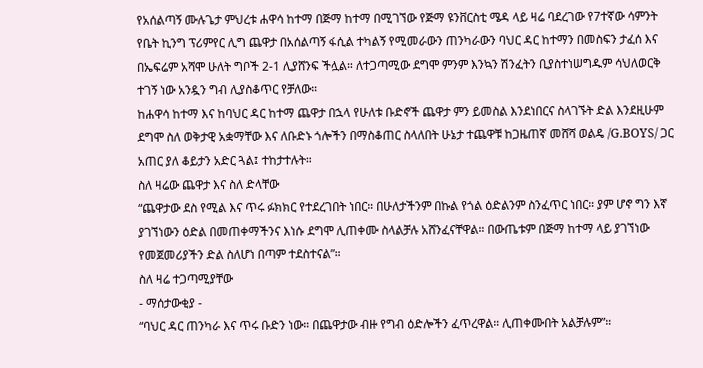የአሰልጣኝ ሙሉጌታ ምህረቱ ሐዋሳ ከተማ በጅማ ከተማ በሚገኘው የጅማ ዩንቨርስቲ ሜዳ ላይ ዛሬ ባደረገው የ7ተኛው ሳምንት የቤት ኪንግ ፕሪምየር ሊግ ጨዋታ በአሰልጣኝ ፋሲል ተካልኝ የሚመራውን ጠንካራውን ባህር ዳር ከተማን በመስፍን ታፈሰ እና በኤፍሬም አሻሞ ሁለት ግቦች 2-1 ሊያሸንፍ ችሏል። ለተጋጣሚው ደግሞ ምንም እንኳን ሽንፈትን ቢያስተነሠግዱም ሳህለወርቅ ተገኝ ነው አንዷን ግብ ሊያስቆጥር የቻለው።
ከሐዋሳ ከተማ እና ከባህር ዳር ከተማ ጨዋታ በኋላ የሁለቱ ቡድኖች ጨዋታ ምን ይመስል እንደነበርና ስላገኙት ድል እንደዚሁም ደግሞ ስለ ወቅታዊ አቋማቸው እና ለቡድኑ ጎሎችን በማስቆጠር ስላለበት ሁኔታ ተጨዋቹ ከጋዜጠኛ መሸሻ ወልዴ /G.BOYS/ ጋር አጠር ያለ ቆይታን አድር ጓል፤ ተከታተሉት።
ስለ ዛሬው ጨዋታ እና ስለ ድላቸው
“ጨዋታው ደስ የሚል እና ጥሩ ፉክክር የተደረገበት ነበር። በሁለታችንም በኩል የጎል ዕድልንም ስንፈጥር ነበር። ያም ሆኖ ግን እኛ ያገኘነውን ዕድል በመጠቀማችንና እነሱ ደግሞ ሊጠቀሙ ስላልቻሉ አሸንፈናቸዋል። በውጤቱም በጅማ ከተማ ላይ ያገኘነው የመጀመሪያችን ድል ስለሆነ በጣም ተደስተናል”።
ስለ ዛሬ ተጋጣሚያቸው
- ማሰታውቂያ -
“ባህር ዳር ጠንካራ እና ጥሩ ቡድን ነው። በጨዋታው ብዙ የግብ ዕድሎችን ፈጥረዋል። ሊጠቀሙበት አልቻሉም”።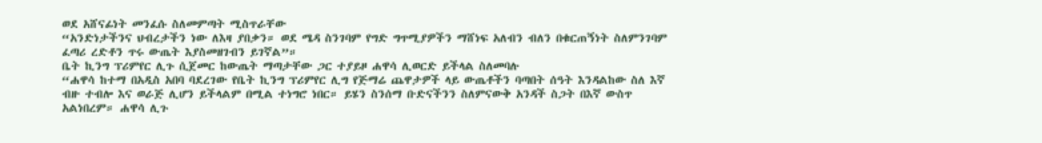ወደ አሸናፊነት መንፈሱ ስለመምጣት ሚስጥራቸው
“አንድነታችንና ህብረታችን ነው ለእዛ ያበቃን። ወደ ሜዳ ስንገባም የግድ ግጥሚያዎችን ማሸነፍ አለብን ብለን በቁርጠኝነት ስለምንገባም ፈጣሪ ረድቶን ጥሩ ውጤት እያስመዘገብን ይገኛል”።
ቤት ኪንግ ፕሪምየር ሊጉ ሲጀመር ከውጤት ማጣታቸው ጋር ተያይዞ ሐዋሳ ሊወርድ ይችላል ስለመባሉ
“ሐዋሳ ከተማ በአዲስ አበባ ባደረገው የቤት ኪንግ ፕሪምየር ሊግ የጅማሬ ጨዋታዎች ላይ ውጤቶችን ባጣበት ሰዓት እንዳልከው ስለ እኛ ብዙ ተብሎ እና ወራጅ ሊሆን ይችላልም በሚል ተነግሮ ነበር። ይሄን ስንሰማ ቡድናችንን ስለምናውቅ አንዳች ስጋት በእኛ ውስጥ አልነበረም። ሐዋሳ ሊጉ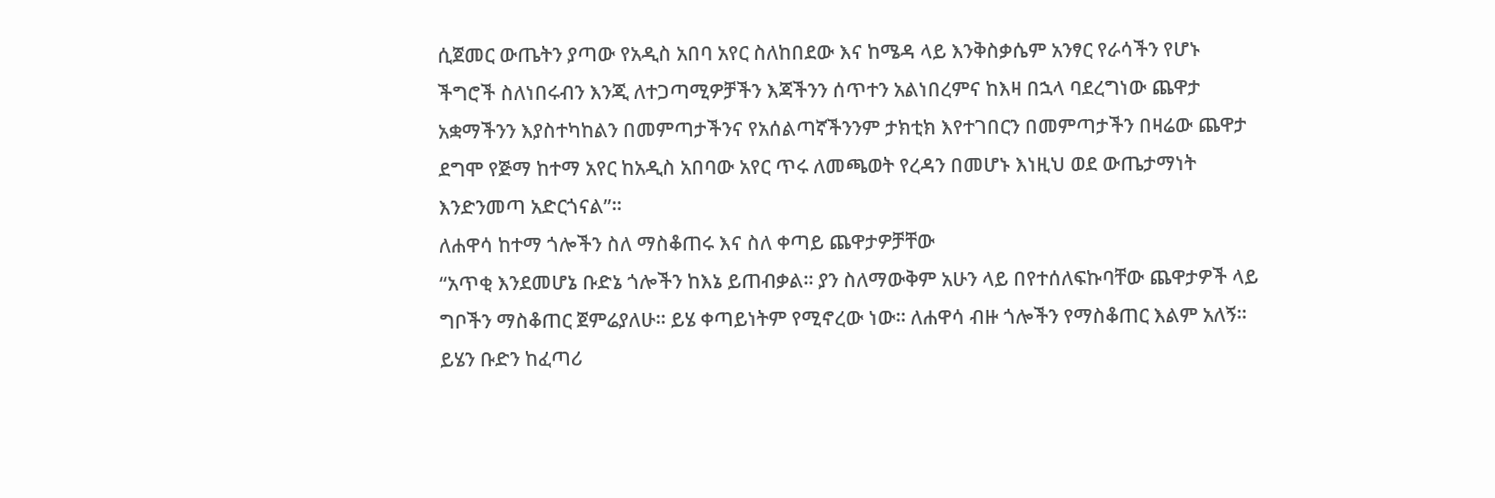ሲጀመር ውጤትን ያጣው የአዲስ አበባ አየር ስለከበደው እና ከሜዳ ላይ እንቅስቃሴም አንፃር የራሳችን የሆኑ ችግሮች ስለነበሩብን እንጂ ለተጋጣሚዎቻችን እጃችንን ሰጥተን አልነበረምና ከእዛ በኋላ ባደረግነው ጨዋታ አቋማችንን እያስተካከልን በመምጣታችንና የአሰልጣኛችንንም ታክቲክ እየተገበርን በመምጣታችን በዛሬው ጨዋታ ደግሞ የጅማ ከተማ አየር ከአዲስ አበባው አየር ጥሩ ለመጫወት የረዳን በመሆኑ እነዚህ ወደ ውጤታማነት እንድንመጣ አድርጎናል”።
ለሐዋሳ ከተማ ጎሎችን ስለ ማስቆጠሩ እና ስለ ቀጣይ ጨዋታዎቻቸው
“አጥቂ እንደመሆኔ ቡድኔ ጎሎችን ከእኔ ይጠብቃል። ያን ስለማውቅም አሁን ላይ በየተሰለፍኩባቸው ጨዋታዎች ላይ ግቦችን ማስቆጠር ጀምሬያለሁ። ይሄ ቀጣይነትም የሚኖረው ነው። ለሐዋሳ ብዙ ጎሎችን የማስቆጠር እልም አለኝ። ይሄን ቡድን ከፈጣሪ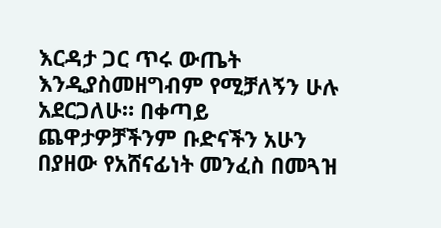እርዳታ ጋር ጥሩ ውጤት እንዲያስመዘግብም የሚቻለኝን ሁሉ አደርጋለሁ። በቀጣይ ጨዋታዎቻችንም ቡድናችን አሁን በያዘው የአሸናፊነት መንፈስ በመጓዝ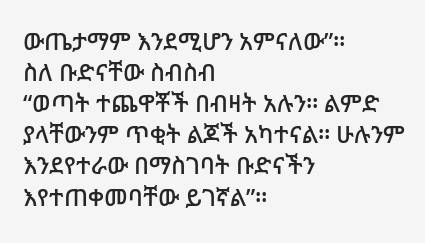ውጤታማም እንደሚሆን አምናለው”።
ስለ ቡድናቸው ስብስብ
“ወጣት ተጨዋቾች በብዛት አሉን። ልምድ ያላቸውንም ጥቂት ልጆች አካተናል። ሁሉንም እንደየተራው በማስገባት ቡድናችን እየተጠቀመባቸው ይገኛል”።